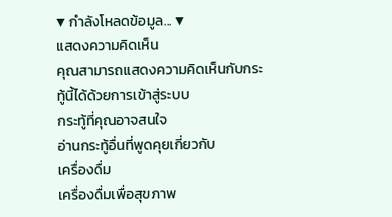▼ กำลังโหลดข้อมูล... ▼
แสดงความคิดเห็น
คุณสามารถแสดงความคิดเห็นกับกระทู้นี้ได้ด้วยการเข้าสู่ระบบ
กระทู้ที่คุณอาจสนใจ
อ่านกระทู้อื่นที่พูดคุยเกี่ยวกับ
เครื่องดื่ม
เครื่องดื่มเพื่อสุขภาพ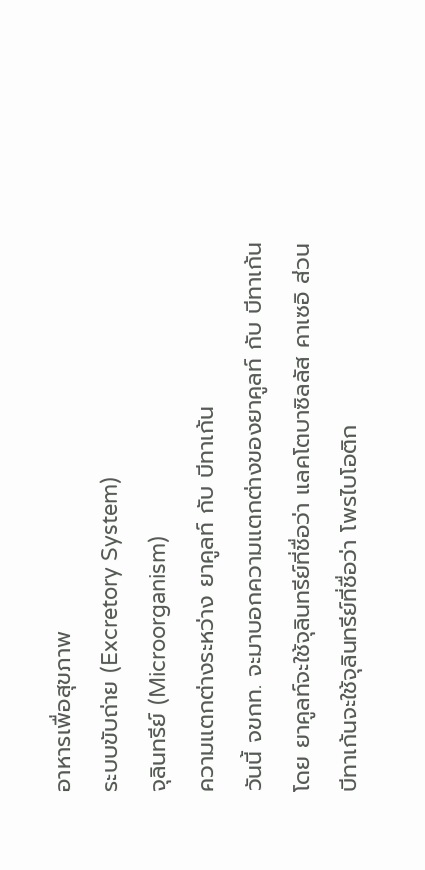อาหารเพื่อสุขภาพ
ระบบขับถ่าย (Excretory System)
จุลินทรีย์ (Microorganism)
ความเเตกต่างระหว่าง ยาคูลท์ กับ บีทาเก้น
วันนี้ จขกท. จะมาบอกความเเตกต่างของยาคูลท์ กับ บีทาเก้น
โดย ยาคูลท์จะใช้จุลินทรีย์ที่ชื่อว่า แลคโตบาซิลลัส คาเซอิ ส่วน บีทาเก้นจะใช้จุลินทรีย์ที่ชื่อว่า โพรไบโอติก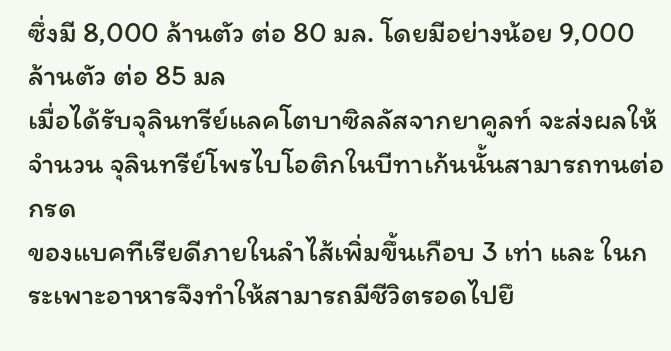ซึ่งมี 8,000 ล้านตัว ต่อ 80 มล. โดยมีอย่างน้อย 9,000 ล้านตัว ต่อ 85 มล
เมื่อได้รับจุลินทรีย์แลคโตบาซิลลัสจากยาคูลท์ จะส่งผลให้จำนวน จุลินทรีย์โพรไบโอติกในบีทาเก้นนั้นสามารถทนต่อกรด
ของแบคทีเรียดีภายในลำไส้เพิ่มขึ้นเกือบ 3 เท่า และ ในกระเพาะอาหารจึงทำให้สามารถมีชีวิตรอดไปยึ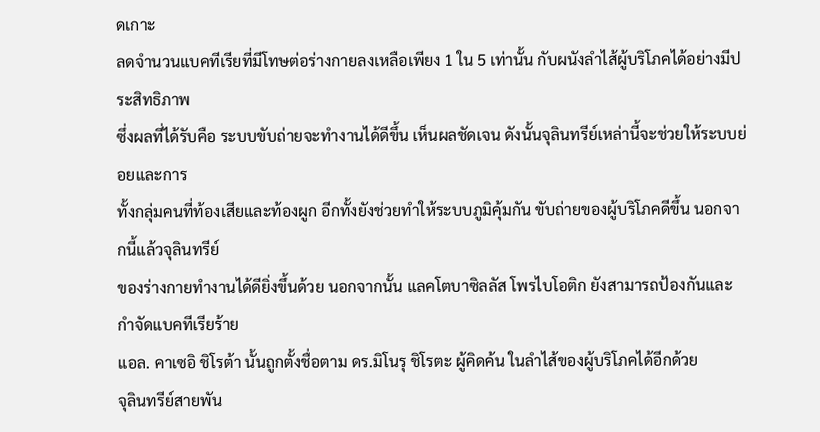ดเกาะ
ลดจำนวนแบคทีเรียที่มีโทษต่อร่างกายลงเหลือเพียง 1 ใน 5 เท่านั้น กับผนังลำไส้ผู้บริโภคได้อย่างมีประสิทธิภาพ
ซึ่งผลที่ได้รับคือ ระบบขับถ่ายจะทำงานได้ดีขึ้น เห็นผลชัดเจน ดังนั้นจุลินทรีย์เหล่านี้จะช่วยให้ระบบย่อยและการ
ทั้งกลุ่มคนที่ท้องเสียและท้องผูก อีกทั้งยังช่วยทำให้ระบบภูมิคุ้มกัน ขับถ่ายของผู้บริโภคดีขึ้น นอกจากนี้แล้วจุลินทรีย์
ของร่างกายทำงานได้ดียิ่งขึ้นด้วย นอกจากนั้น แลคโตบาซิลลัส โพรไบโอติก ยังสามารถป้องกันและกำจัดแบคทีเรียร้าย
แอล. คาเซอิ ชิโรต้า นั้นถูกตั้งชื่อตาม ดร.มิโนรุ ชิโรตะ ผู้คิดค้น ในลำไส้ของผู้บริโภคได้อีกด้วย
จุลินทรีย์สายพัน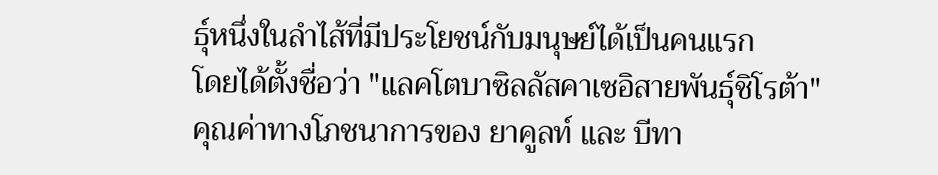ธุ์หนึ่งในลำไส้ที่มีประโยชน์กับมนุษย์ได้เป็นคนแรก
โดยได้ตั้งชื่อว่า "แลคโตบาซิลลัสคาเซอิสายพันธุ์ชิโรต้า"
คุณค่าทางโภชนาการของ ยาคูลท์ และ บีทา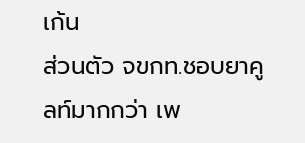เก้น
ส่วนตัว จขกท.ชอบยาคูลท์มากกว่า เพ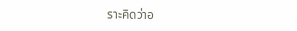ราะคิดว่าอ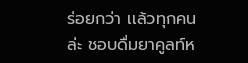ร่อยกว่า เเล้วทุกคนล่ะ ชอบดื่มยาคูลท์ห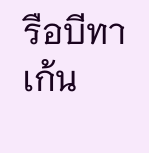รือบีทาเก้น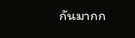กันมากก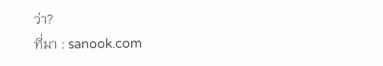ว่า?
ที่มา : sanook.com